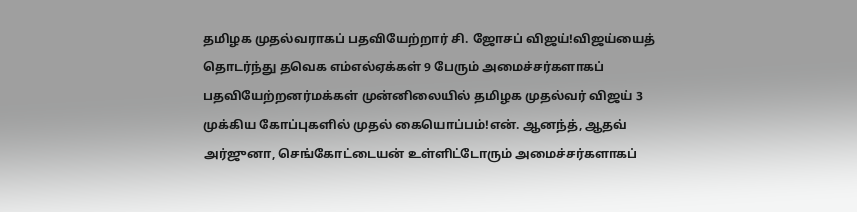தமிழக முதல்வராகப் பதவியேற்றார் சி. ஜோசப் விஜய்!விஜய்யைத் தொடர்ந்து தவெக எம்எல்ஏக்கள் 9 பேரும் அமைச்சர்களாகப் பதவியேற்றனர்மக்கள் முன்னிலையில் தமிழக முதல்வர் விஜய் 3 முக்கிய கோப்புகளில் முதல் கையொப்பம்!என். ஆனந்த், ஆதவ் அர்ஜுனா, செங்கோட்டையன் உள்ளிட்டோரும் அமைச்சர்களாகப்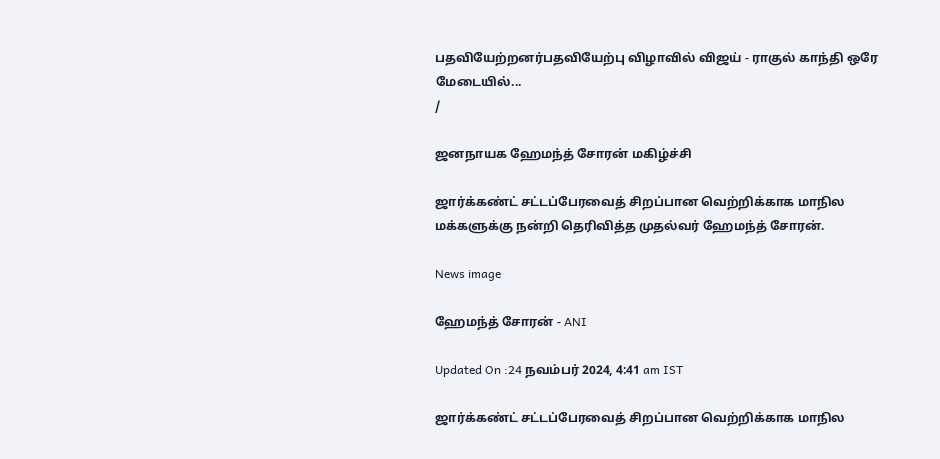பதவியேற்றனர்பதவியேற்பு விழாவில் விஜய் - ராகுல் காந்தி ஒரே மேடையில்...
/

ஜனநாயக ஹேமந்த் சோரன் மகிழ்ச்சி

ஜார்க்கண்ட் சட்டப்பேரவைத் சிறப்பான வெற்றிக்காக மாநில மக்களுக்கு நன்றி தெரிவித்த முதல்வர் ஹேமந்த் சோரன்.

News image

ஹேமந்த் சோரன் - ANI

Updated On :24 நவம்பர் 2024, 4:41 am IST

ஜார்க்கண்ட் சட்டப்பேரவைத் சிறப்பான வெற்றிக்காக மாநில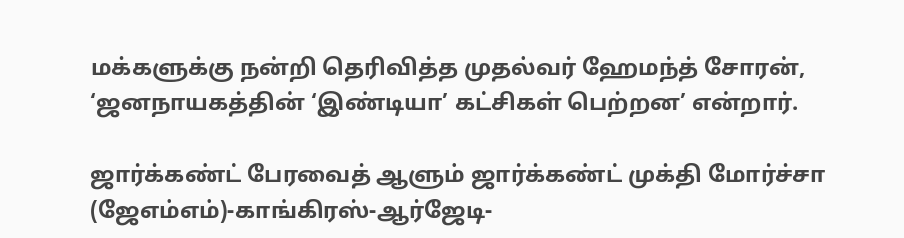மக்களுக்கு நன்றி தெரிவித்த முதல்வர் ஹேமந்த் சோரன், ‘ஜனநாயகத்தின் ‘இண்டியா’ கட்சிகள் பெற்றன’ என்றார்.

ஜார்க்கண்ட் பேரவைத் ஆளும் ஜார்க்கண்ட் முக்தி மோர்ச்சா (ஜேஎம்எம்)-காங்கிரஸ்-ஆர்ஜேடி-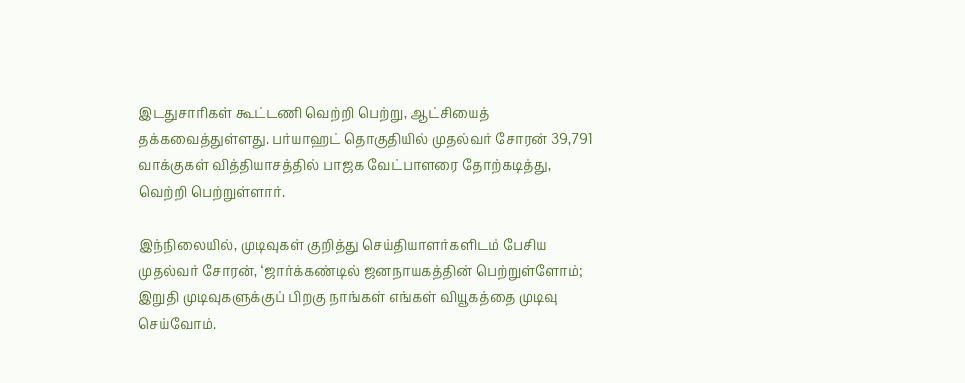இடதுசாரிகள் கூட்டணி வெற்றி பெற்று, ஆட்சியைத் தக்கவைத்துள்ளது. பர்யாஹட் தொகுதியில் முதல்வர் சோரன் 39,791 வாக்குகள் வித்தியாசத்தில் பாஜக வேட்பாளரை தோற்கடித்து, வெற்றி பெற்றுள்ளார்.

இந்நிலையில், முடிவுகள் குறித்து செய்தியாளர்களிடம் பேசிய முதல்வர் சோரன், ‘ஜார்க்கண்டில் ஜனநாயகத்தின் பெற்றுள்ளோம்; இறுதி முடிவுகளுக்குப் பிறகு நாங்கள் எங்கள் வியூகத்தை முடிவு செய்வோம்.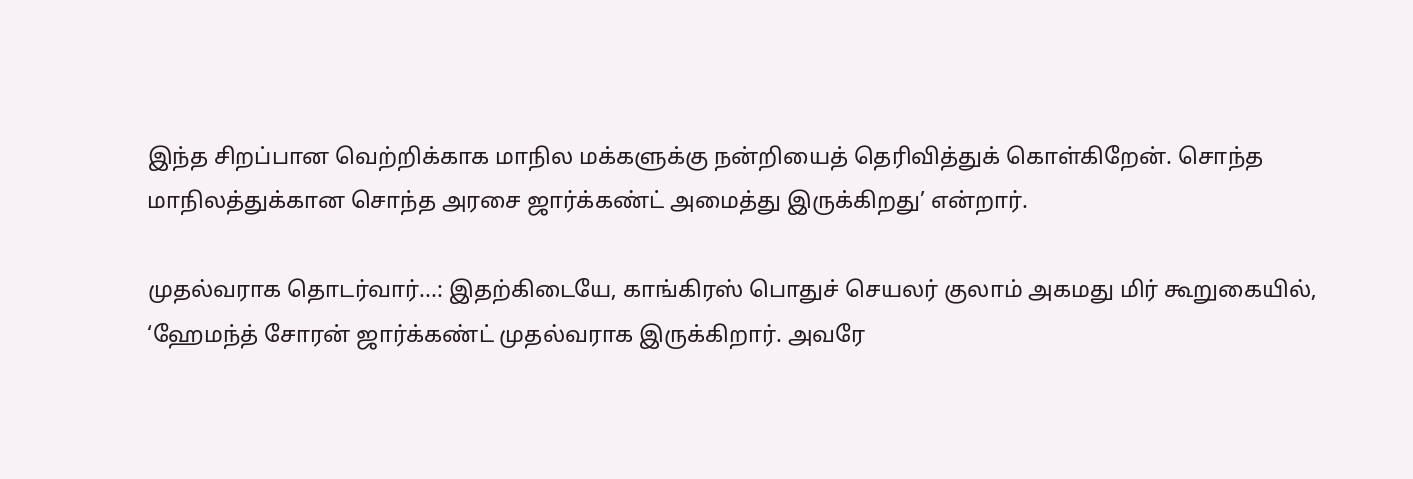இந்த சிறப்பான வெற்றிக்காக மாநில மக்களுக்கு நன்றியைத் தெரிவித்துக் கொள்கிறேன். சொந்த மாநிலத்துக்கான சொந்த அரசை ஜார்க்கண்ட் அமைத்து இருக்கிறது’ என்றார்.

முதல்வராக தொடர்வார்...: இதற்கிடையே, காங்கிரஸ் பொதுச் செயலர் குலாம் அகமது மிர் கூறுகையில், ‘ஹேமந்த் சோரன் ஜார்க்கண்ட் முதல்வராக இருக்கிறார். அவரே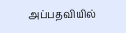அப்பதவியில்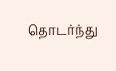தொடர்ந்து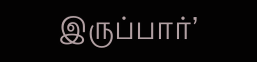இருப்பார்’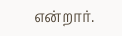என்றார்.